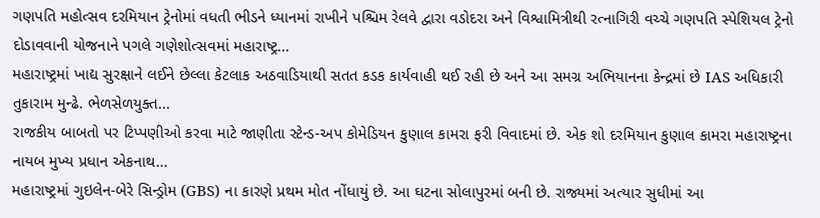ગણપતિ મહોત્સવ દરમિયાન ટ્રેનોમાં વધતી ભીડને ધ્યાનમાં રાખીને પશ્ચિમ રેલવે દ્વારા વડોદરા અને વિશ્વામિત્રીથી રત્નાગિરી વચ્ચે ગણપતિ સ્પેશિયલ ટ્રેનો દોડાવવાની યોજનાને પગલે ગણેશોત્સવમાં મહારાષ્ટ્ર...
મહારાષ્ટ્રમાં ખાદ્ય સુરક્ષાને લઈને છેલ્લા કેટલાક અઠવાડિયાથી સતત કડક કાર્યવાહી થઈ રહી છે અને આ સમગ્ર અભિયાનના કેન્દ્રમાં છે IAS અધિકારી તુકારામ મુન્ઢે. ભેળસેળયુક્ત...
રાજકીય બાબતો પર ટિપ્પણીઓ કરવા માટે જાણીતા સ્ટેન્ડ-અપ કોમેડિયન કુણાલ કામરા ફરી વિવાદમાં છે. એક શો દરમિયાન કુણાલ કામરા મહારાષ્ટ્રના નાયબ મુખ્ય પ્રધાન એકનાથ...
મહારાષ્ટ્રમાં ગુઇલેન-બેરે સિન્ડ્રોમ (GBS) ના કારણે પ્રથમ મોત નોંધાયું છે. આ ઘટના સોલાપુરમાં બની છે. રાજ્યમાં અત્યાર સુધીમાં આ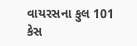વાયરસના કુલ 101 કેસ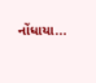નોંધાયા...